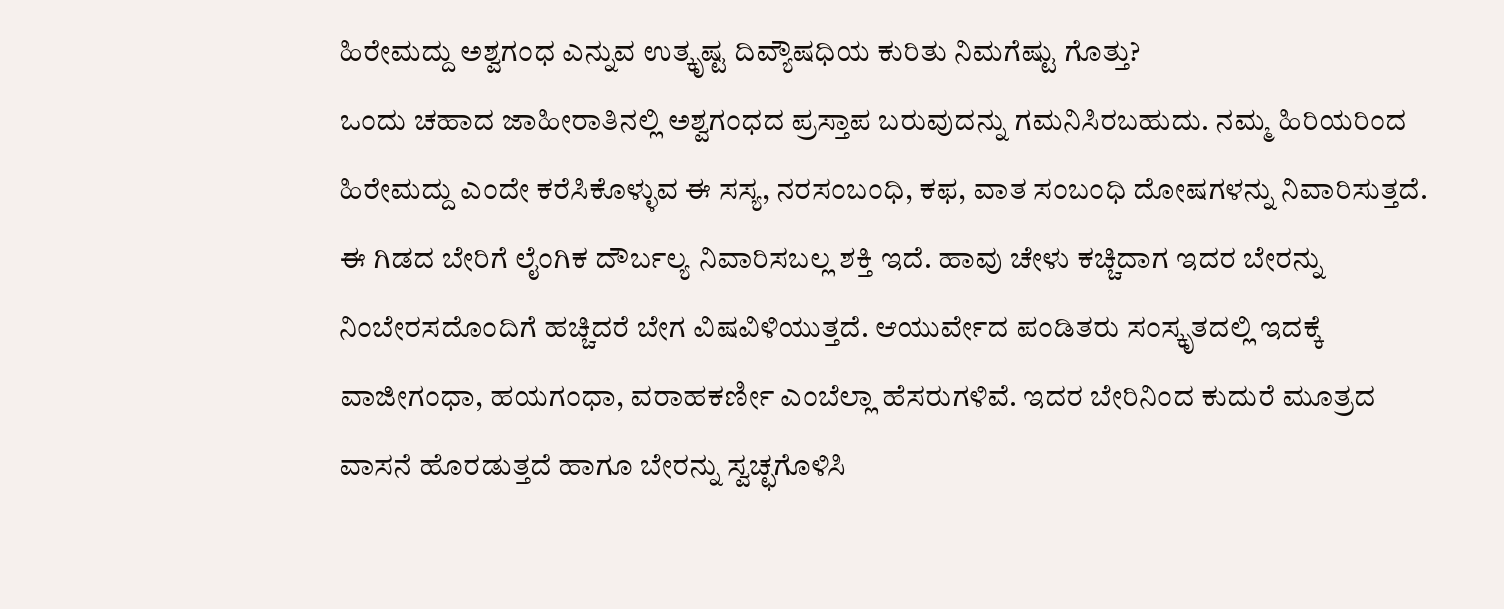ಹಿರೇಮದ್ದು ಅಶ್ವಗಂಧ ಎನ್ನುವ ಉತ್ಕೃಷ್ಟ ದಿವ್ಯೌಷಧಿಯ ಕುರಿತು ನಿಮಗೆಷ್ಟು ಗೊತ್ತು?
ಒಂದು ಚಹಾದ ಜಾಹೀರಾತಿನಲ್ಲಿ ಅಶ್ವಗಂಧದ ಪ್ರಸ್ತಾಪ ಬರುವುದನ್ನು ಗಮನಿಸಿರಬಹುದು. ನಮ್ಮ ಹಿರಿಯರಿಂದ ಹಿರೇಮದ್ದು ಎಂದೇ ಕರೆಸಿಕೊಳ್ಳುವ ಈ ಸಸ್ಯ, ನರಸಂಬಂಧಿ, ಕಫ, ವಾತ ಸಂಬಂಧಿ ದೋಷಗಳನ್ನು ನಿವಾರಿಸುತ್ತದೆ. ಈ ಗಿಡದ ಬೇರಿಗೆ ಲೈಂಗಿಕ ದೌರ್ಬಲ್ಯ ನಿವಾರಿಸಬಲ್ಲ ಶಕ್ತಿ ಇದೆ. ಹಾವು ಚೇಳು ಕಚ್ಚಿದಾಗ ಇದರ ಬೇರನ್ನು ನಿಂಬೇರಸದೊಂದಿಗೆ ಹಚ್ಚಿದರೆ ಬೇಗ ವಿಷವಿಳಿಯುತ್ತದೆ. ಆಯುರ್ವೇದ ಪಂಡಿತರು ಸಂಸ್ಕೃತದಲ್ಲಿ ಇದಕ್ಕೆ ವಾಜೀಗಂಧಾ, ಹಯಗಂಧಾ, ವರಾಹಕರ್ಣೀ ಎಂಬೆಲ್ಲಾ ಹೆಸರುಗಳಿವೆ. ಇದರ ಬೇರಿನಿಂದ ಕುದುರೆ ಮೂತ್ರದ ವಾಸನೆ ಹೊರಡುತ್ತದೆ ಹಾಗೂ ಬೇರನ್ನು ಸ್ವಚ್ಛಗೊಳಿಸಿ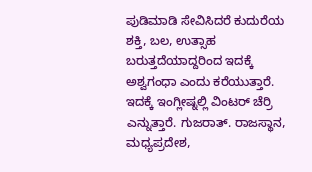ಪುಡಿಮಾಡಿ ಸೇವಿಸಿದರೆ ಕುದುರೆಯ ಶಕ್ತಿ, ಬಲ, ಉತ್ಸಾಹ ಬರುತ್ತದೆಯಾದ್ದರಿಂದ ಇದಕ್ಕೆ ಅಶ್ವಗಂಧಾ ಎಂದು ಕರೆಯುತ್ತಾರೆ. ಇದಕ್ಕೆ ಇಂಗ್ಲೀಷ್ನಲ್ಲಿ ವಿಂಟರ್ ಚೆರ್ರಿ ಎನ್ನುತ್ತಾರೆ. ಗುಜರಾತ್. ರಾಜಸ್ಥಾನ, ಮಧ್ಯಪ್ರದೇಶ,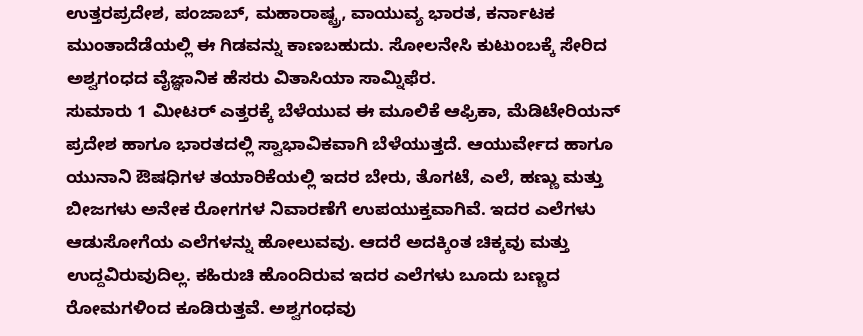ಉತ್ತರಪ್ರದೇಶ, ಪಂಜಾಬ್, ಮಹಾರಾಷ್ಟ್ರ, ವಾಯುವ್ಯ ಭಾರತ, ಕರ್ನಾಟಕ ಮುಂತಾದೆಡೆಯಲ್ಲಿ ಈ ಗಿಡವನ್ನು ಕಾಣಬಹುದು. ಸೋಲನೇಸಿ ಕುಟುಂಬಕ್ಕೆ ಸೇರಿದ ಅಶ್ವಗಂಧದ ವೈಜ್ಞಾನಿಕ ಹೆಸರು ವಿತಾಸಿಯಾ ಸಾಮ್ನಿಫೆರ.
ಸುಮಾರು 1 ಮೀಟರ್ ಎತ್ತರಕ್ಕೆ ಬೆಳೆಯುವ ಈ ಮೂಲಿಕೆ ಆಫ್ರಿಕಾ, ಮೆಡಿಟೇರಿಯನ್ ಪ್ರದೇಶ ಹಾಗೂ ಭಾರತದಲ್ಲಿ ಸ್ವಾಭಾವಿಕವಾಗಿ ಬೆಳೆಯುತ್ತದೆ. ಆಯುರ್ವೇದ ಹಾಗೂ ಯುನಾನಿ ಔಷಧಿಗಳ ತಯಾರಿಕೆಯಲ್ಲಿ ಇದರ ಬೇರು, ತೊಗಟೆ, ಎಲೆ, ಹಣ್ಣು ಮತ್ತು ಬೀಜಗಳು ಅನೇಕ ರೋಗಗಳ ನಿವಾರಣೆಗೆ ಉಪಯುಕ್ತವಾಗಿವೆ. ಇದರ ಎಲೆಗಳು ಆಡುಸೋಗೆಯ ಎಲೆಗಳನ್ನು ಹೋಲುವವು. ಆದರೆ ಅದಕ್ಕಿಂತ ಚಿಕ್ಕವು ಮತ್ತು ಉದ್ದವಿರುವುದಿಲ್ಲ. ಕಹಿರುಚಿ ಹೊಂದಿರುವ ಇದರ ಎಲೆಗಳು ಬೂದು ಬಣ್ಣದ ರೋಮಗಳಿಂದ ಕೂಡಿರುತ್ತವೆ. ಅಶ್ವಗಂಧವು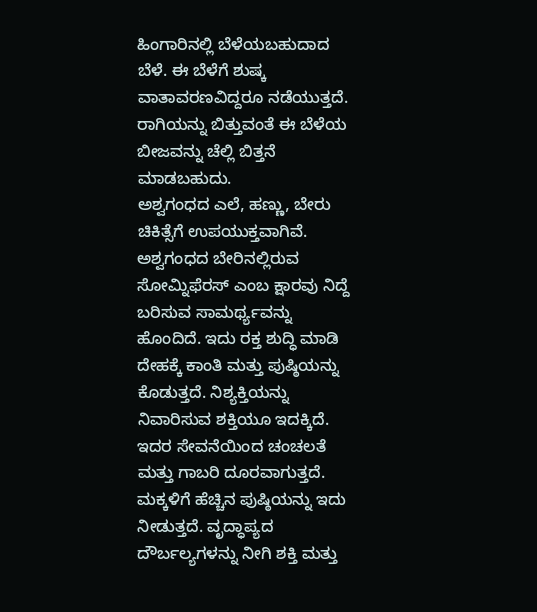ಹಿಂಗಾರಿನಲ್ಲಿ ಬೆಳೆಯಬಹುದಾದ ಬೆಳೆ. ಈ ಬೆಳೆಗೆ ಶುಷ್ಕ ವಾತಾವರಣವಿದ್ದರೂ ನಡೆಯುತ್ತದೆ. ರಾಗಿಯನ್ನು ಬಿತ್ತುವಂತೆ ಈ ಬೆಳೆಯ ಬೀಜವನ್ನು ಚೆಲ್ಲಿ ಬಿತ್ತನೆ ಮಾಡಬಹುದು.
ಅಶ್ವಗಂಧದ ಎಲೆ, ಹಣ್ಣು, ಬೇರು ಚಿಕಿತ್ಸೆಗೆ ಉಪಯುಕ್ತವಾಗಿವೆ. ಅಶ್ವಗಂಧದ ಬೇರಿನಲ್ಲಿರುವ ಸೋಮ್ನಿಫೆರಸ್ ಎಂಬ ಕ್ಷಾರವು ನಿದ್ದೆ ಬರಿಸುವ ಸಾಮರ್ಥ್ಯವನ್ನು ಹೊಂದಿದೆ. ಇದು ರಕ್ತ ಶುದ್ಧಿ ಮಾಡಿ ದೇಹಕ್ಕೆ ಕಾಂತಿ ಮತ್ತು ಪುಷ್ಠಿಯನ್ನು ಕೊಡುತ್ತದೆ. ನಿಶ್ಯಕ್ತಿಯನ್ನು ನಿವಾರಿಸುವ ಶಕ್ತಿಯೂ ಇದಕ್ಕಿದೆ. ಇದರ ಸೇವನೆಯಿಂದ ಚಂಚಲತೆ ಮತ್ತು ಗಾಬರಿ ದೂರವಾಗುತ್ತದೆ. ಮಕ್ಕಳಿಗೆ ಹೆಚ್ಚಿನ ಪುಷ್ಠಿಯನ್ನು ಇದು ನೀಡುತ್ತದೆ. ವೃದ್ಧಾಪ್ಯದ ದೌರ್ಬಲ್ಯಗಳನ್ನು ನೀಗಿ ಶಕ್ತಿ ಮತ್ತು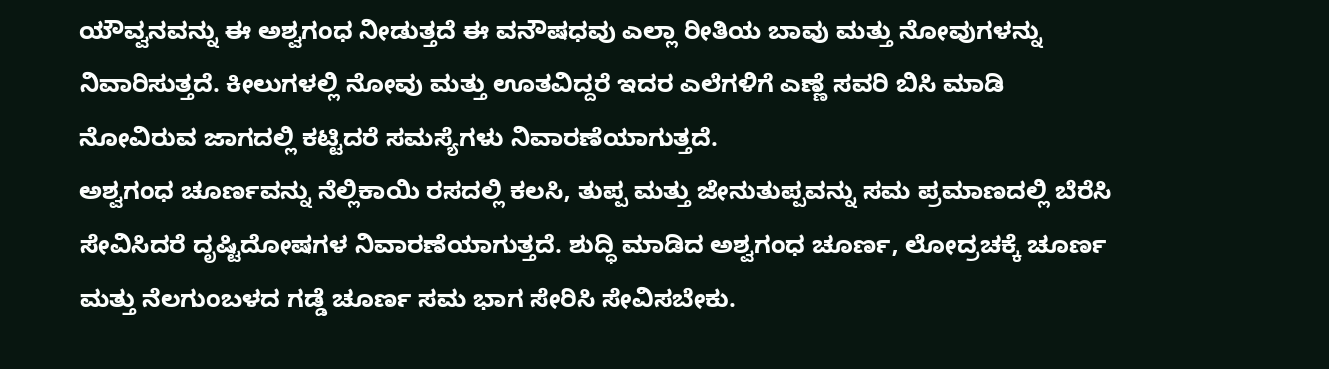ಯೌವ್ವನವನ್ನು ಈ ಅಶ್ವಗಂಧ ನೀಡುತ್ತದೆ ಈ ವನೌಷಧವು ಎಲ್ಲಾ ರೀತಿಯ ಬಾವು ಮತ್ತು ನೋವುಗಳನ್ನು ನಿವಾರಿಸುತ್ತದೆ. ಕೀಲುಗಳಲ್ಲಿ ನೋವು ಮತ್ತು ಊತವಿದ್ದರೆ ಇದರ ಎಲೆಗಳಿಗೆ ಎಣ್ಣೆ ಸವರಿ ಬಿಸಿ ಮಾಡಿ ನೋವಿರುವ ಜಾಗದಲ್ಲಿ ಕಟ್ಟಿದರೆ ಸಮಸ್ಯೆಗಳು ನಿವಾರಣೆಯಾಗುತ್ತದೆ.
ಅಶ್ವಗಂಧ ಚೂರ್ಣವನ್ನು ನೆಲ್ಲಿಕಾಯಿ ರಸದಲ್ಲಿ ಕಲಸಿ, ತುಪ್ಪ ಮತ್ತು ಜೇನುತುಪ್ಪವನ್ನು ಸಮ ಪ್ರಮಾಣದಲ್ಲಿ ಬೆರೆಸಿ ಸೇವಿಸಿದರೆ ದೃಷ್ಟಿದೋಷಗಳ ನಿವಾರಣೆಯಾಗುತ್ತದೆ. ಶುದ್ಧಿ ಮಾಡಿದ ಅಶ್ವಗಂಧ ಚೂರ್ಣ, ಲೋದ್ರಚಕ್ಕೆ ಚೂರ್ಣ ಮತ್ತು ನೆಲಗುಂಬಳದ ಗಡ್ಡೆ ಚೂರ್ಣ ಸಮ ಭಾಗ ಸೇರಿಸಿ ಸೇವಿಸಬೇಕು.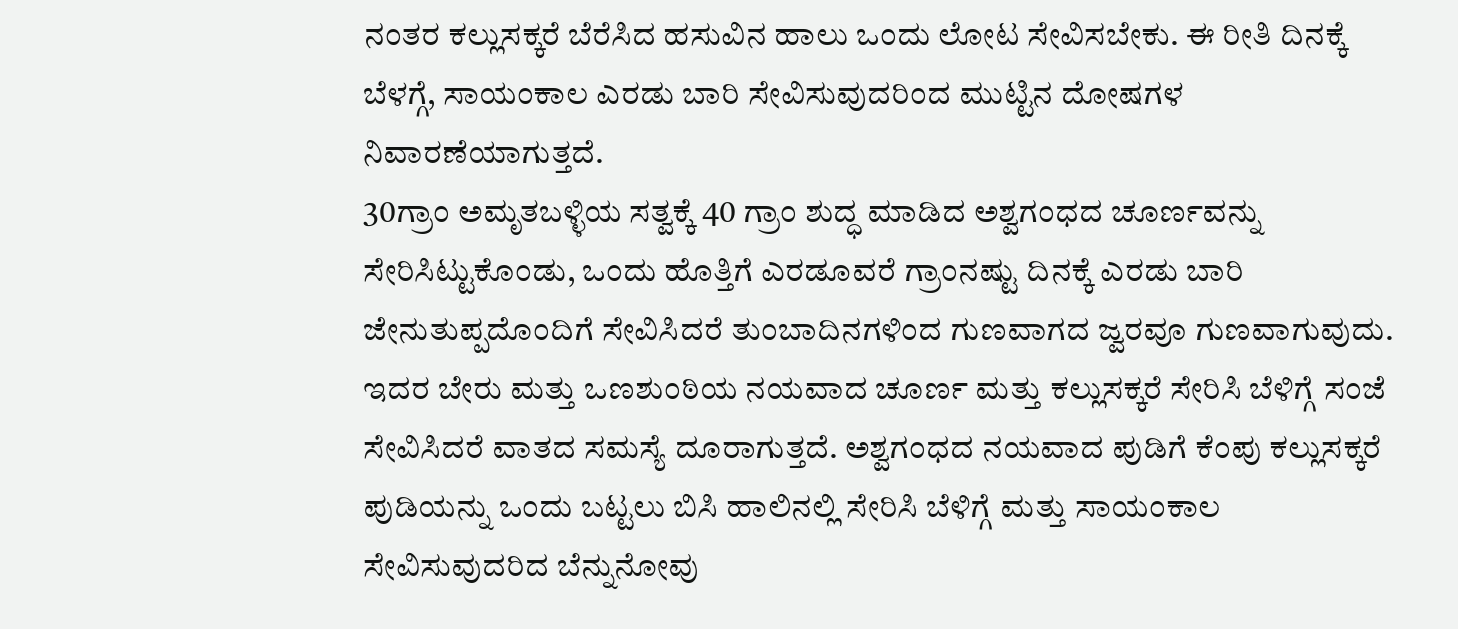ನಂತರ ಕಲ್ಲುಸಕ್ಕರೆ ಬೆರೆಸಿದ ಹಸುವಿನ ಹಾಲು ಒಂದು ಲೋಟ ಸೇವಿಸಬೇಕು. ಈ ರೀತಿ ದಿನಕ್ಕೆ ಬೆಳಗ್ಗೆ, ಸಾಯಂಕಾಲ ಎರಡು ಬಾರಿ ಸೇವಿಸುವುದರಿಂದ ಮುಟ್ಟಿನ ದೋಷಗಳ ನಿವಾರಣೆಯಾಗುತ್ತದೆ.
30ಗ್ರಾಂ ಅಮೃತಬಳ್ಳಿಯ ಸತ್ವಕ್ಕೆ 40 ಗ್ರಾಂ ಶುದ್ಧ ಮಾಡಿದ ಅಶ್ವಗಂಧದ ಚೂರ್ಣವನ್ನು ಸೇರಿಸಿಟ್ಟುಕೊಂಡು, ಒಂದು ಹೊತ್ತಿಗೆ ಎರಡೂವರೆ ಗ್ರಾಂನಷ್ಟು ದಿನಕ್ಕೆ ಎರಡು ಬಾರಿ ಜೇನುತುಪ್ಪದೊಂದಿಗೆ ಸೇವಿಸಿದರೆ ತುಂಬಾದಿನಗಳಿಂದ ಗುಣವಾಗದ ಜ್ವರವೂ ಗುಣವಾಗುವುದು. ಇದರ ಬೇರು ಮತ್ತು ಒಣಶುಂಠಿಯ ನಯವಾದ ಚೂರ್ಣ ಮತ್ತು ಕಲ್ಲುಸಕ್ಕರೆ ಸೇರಿಸಿ ಬೆಳಿಗ್ಗೆ ಸಂಜೆ ಸೇವಿಸಿದರೆ ವಾತದ ಸಮಸ್ಯೆ ದೂರಾಗುತ್ತದೆ. ಅಶ್ವಗಂಧದ ನಯವಾದ ಪುಡಿಗೆ ಕೆಂಪು ಕಲ್ಲುಸಕ್ಕರೆ ಪುಡಿಯನ್ನು ಒಂದು ಬಟ್ಟಲು ಬಿಸಿ ಹಾಲಿನಲ್ಲಿ ಸೇರಿಸಿ ಬೆಳಿಗ್ಗೆ ಮತ್ತು ಸಾಯಂಕಾಲ ಸೇವಿಸುವುದರಿದ ಬೆನ್ನುನೋವು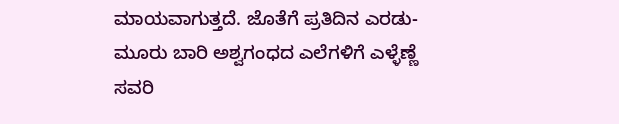ಮಾಯವಾಗುತ್ತದೆ. ಜೊತೆಗೆ ಪ್ರತಿದಿನ ಎರಡು-ಮೂರು ಬಾರಿ ಅಶ್ವಗಂಧದ ಎಲೆಗಳಿಗೆ ಎಳ್ಳೆಣ್ಣೆ ಸವರಿ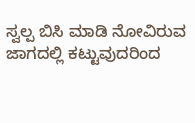ಸ್ವಲ್ಪ ಬಿಸಿ ಮಾಡಿ ನೋವಿರುವ ಜಾಗದಲ್ಲಿ ಕಟ್ಟುವುದರಿಂದ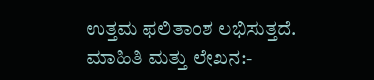ಉತ್ತಮ ಫಲಿತಾಂಶ ಲಭಿಸುತ್ತದೆ.
ಮಾಹಿತಿ ಮತ್ತು ಲೇಖನ:-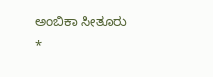ಅಂಬಿಕಾ ಸೀತೂರು
*